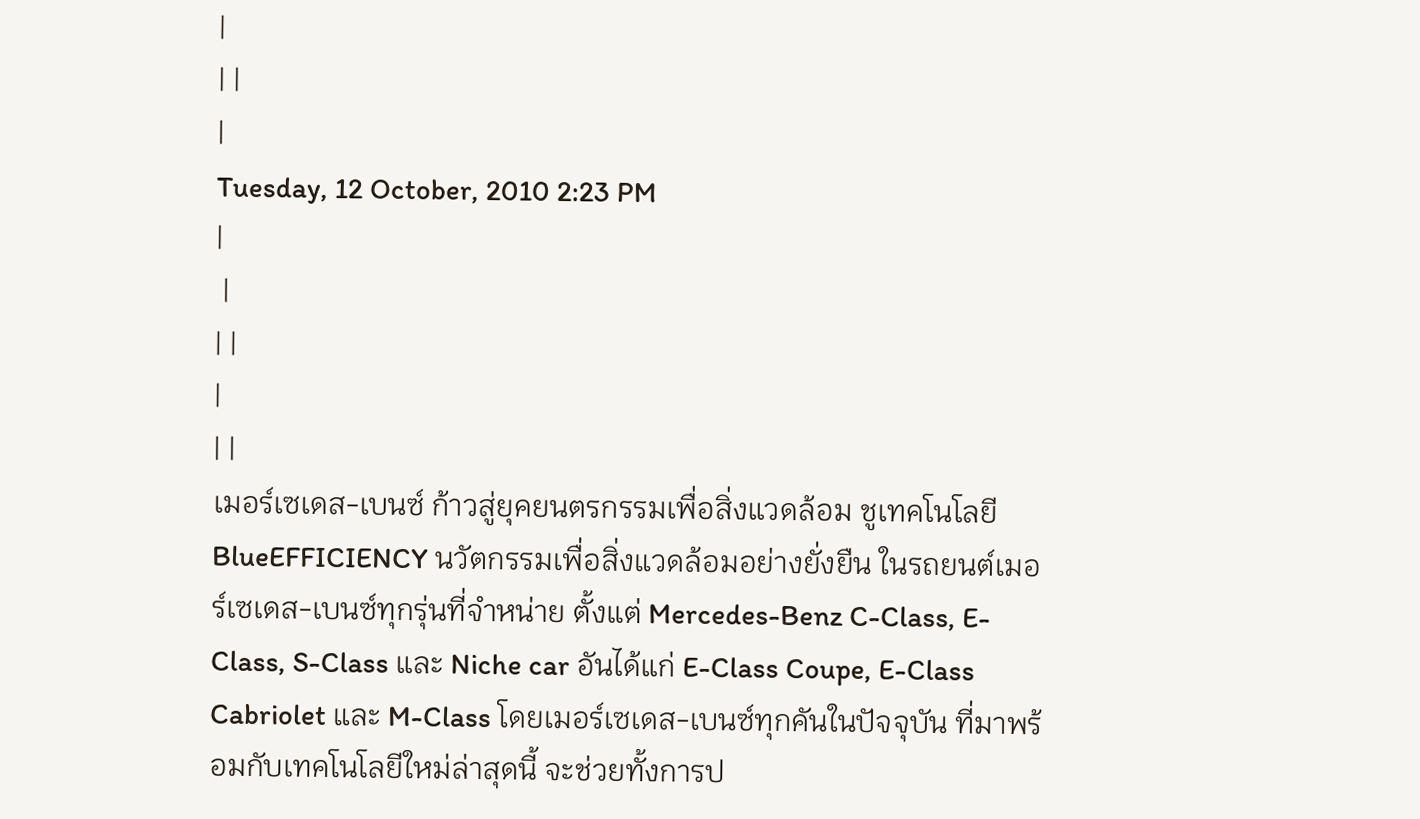|
| |
|
Tuesday, 12 October, 2010 2:23 PM
|
 |
| |
|
| |
เมอร์เซเดส-เบนซ์ ก้าวสู่ยุคยนตรกรรมเพื่อสิ่งแวดล้อม ชูเทคโนโลยี BlueEFFICIENCY นวัตกรรมเพื่อสิ่งแวดล้อมอย่างยั่งยืน ในรถยนต์เมอร์เซเดส-เบนซ์ทุกรุ่นที่จำหน่าย ตั้งแต่ Mercedes-Benz C-Class, E-Class, S-Class และ Niche car อันได้แก่ E-Class Coupe, E-Class Cabriolet และ M-Class โดยเมอร์เซเดส-เบนซ์ทุกคันในปัจจุบัน ที่มาพร้อมกับเทคโนโลยีใหม่ล่าสุดนี้ จะช่วยทั้งการป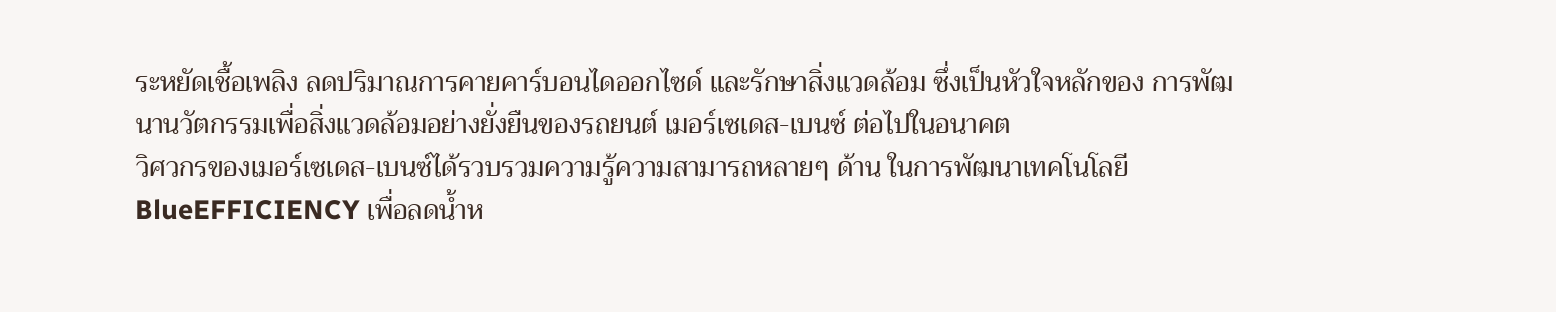ระหยัดเชื้อเพลิง ลดปริมาณการคายคาร์บอนไดออกไซด์ และรักษาสิ่งแวดล้อม ซึ่งเป็นหัวใจหลักของ การพัฒนานวัตกรรมเพื่อสิ่งแวดล้อมอย่างยั่งยืนของรถยนต์ เมอร์เซเดส-เบนซ์ ต่อไปในอนาคต
วิศวกรของเมอร์เซเดส-เบนซ์ได้รวบรวมความรู้ความสามารถหลายๆ ด้าน ในการพัฒนาเทคโนโลยี BlueEFFICIENCY เพื่อลดน้ำห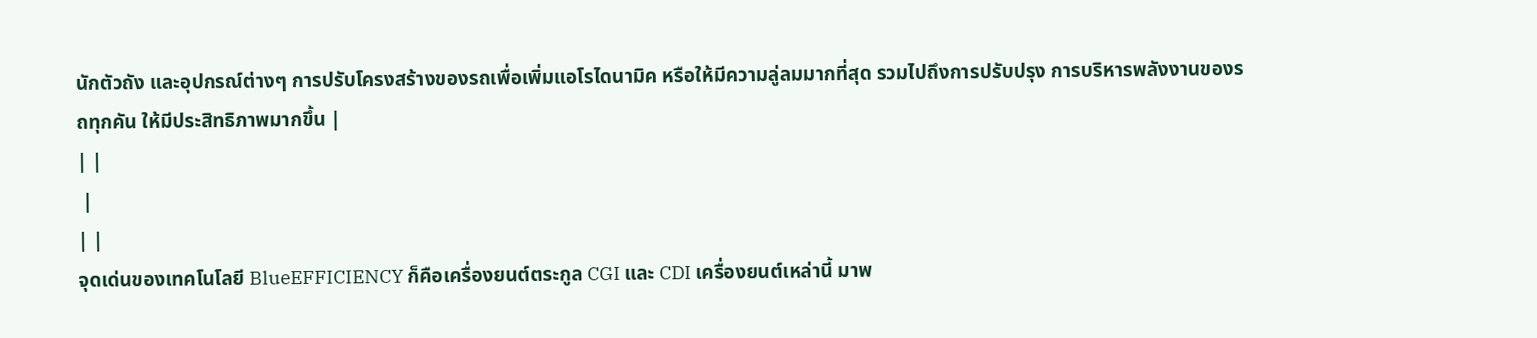นักตัวถัง และอุปกรณ์ต่างๆ การปรับโครงสร้างของรถเพื่อเพิ่มแอโรไดนามิค หรือให้มีความลู่ลมมากที่สุด รวมไปถึงการปรับปรุง การบริหารพลังงานของรถทุกคัน ให้มีประสิทธิภาพมากขึ้น |
| |
 |
| |
จุดเด่นของเทคโนโลยี BlueEFFICIENCY ก็คือเครื่องยนต์ตระกูล CGI และ CDI เครื่องยนต์เหล่านี้ มาพ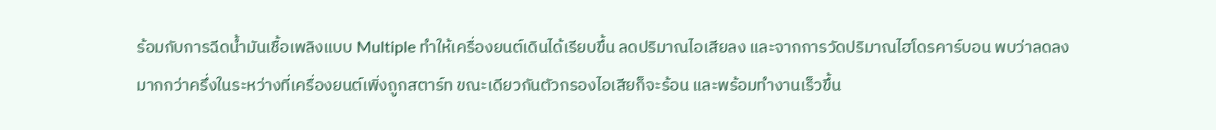ร้อมกับการฉีดน้ำมันเชื้อเพลิงแบบ Multiple ทำให้เครื่องยนต์เดินได้เรียบขึ้น ลดปริมาณไอเสียลง และจากการวัดปริมาณไฮโดรคาร์บอน พบว่าลดลงมากกว่าครึ่งในระหว่างที่เครื่องยนต์เพิ่งถูกสตาร์ท ขณะเดียวกันตัวกรองไอเสียก็จะร้อน และพร้อมทำงานเร็วขึ้น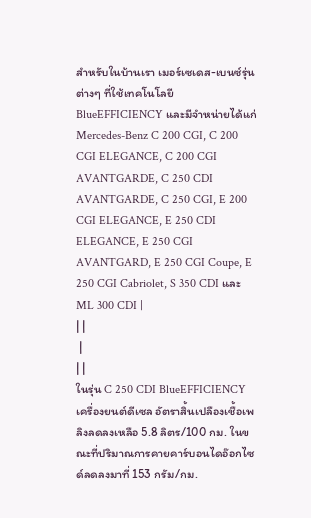สำหรับในบ้านเรา เมอร์เซเดส-เบนซ์รุ่นต่างๆ ที่ใช้เทคโนโลยี BlueEFFICIENCY และมีจำหน่ายได้แก่ Mercedes-Benz C 200 CGI, C 200 CGI ELEGANCE, C 200 CGI AVANTGARDE, C 250 CDI AVANTGARDE, C 250 CGI, E 200 CGI ELEGANCE, E 250 CDI ELEGANCE, E 250 CGI AVANTGARD, E 250 CGI Coupe, E 250 CGI Cabriolet, S 350 CDI และ ML 300 CDI |
| |
 |
| |
ในรุ่น C 250 CDI BlueEFFICIENCY เครื่องยนต์ดีเซล อัตราสิ้นเปลืองเชื้อเพลิงลดลงเหลือ 5.8 ลิตร/100 กม. ในขณะที่ปริมาณการคายคาร์บอนไดอ๊อกไซด์ลดลงมาที่ 153 กรัม/กม.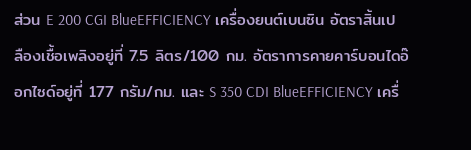ส่วน E 200 CGI BlueEFFICIENCY เครื่องยนต์เบนซิน อัตราสิ้นเปลืองเชื้อเพลิงอยู่ที่ 7.5 ลิตร/100 กม. อัตราการคายคาร์บอนไดอ๊อกไซด์อยู่ที่ 177 กรัม/กม. และ S 350 CDI BlueEFFICIENCY เครื่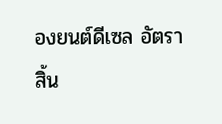องยนต์ดีเซล อัตราสิ้น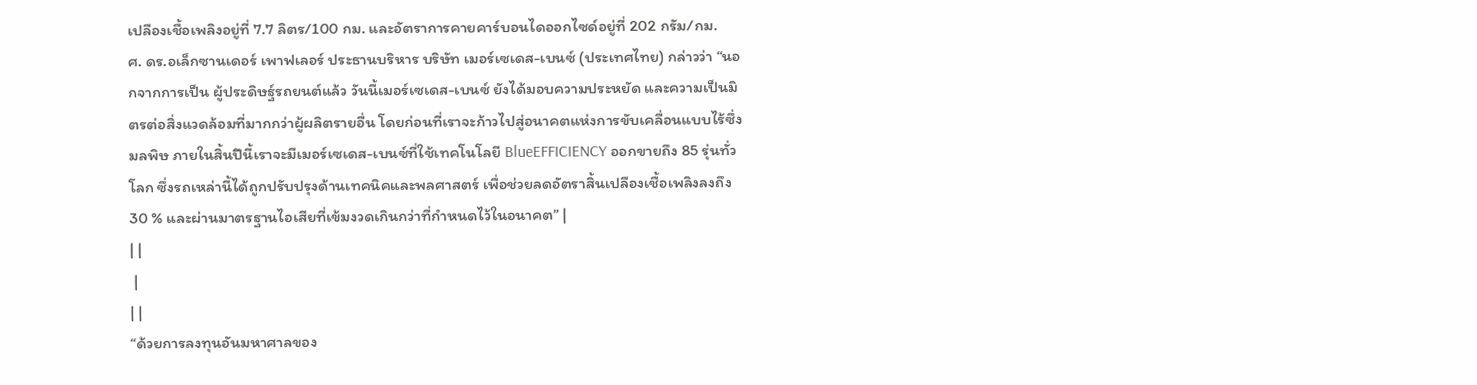เปลืองเชื้อเพลิงอยู่ที่ 7.7 ลิตร/100 กม. และอัตราการคายคาร์บอนไดออกไซด์อยู่ที่ 202 กรัม/กม.
ศ. ดร.อเล็กซานเดอร์ เพาฟเลอร์ ประธานบริหาร บริษัท เมอร์เซเดส-เบนซ์ (ประเทศไทย) กล่าวว่า “นอกจากการเป็น ผู้ประดิษฐ์รถยนต์แล้ว วันนี้เมอร์เซเดส-เบนซ์ ยังได้มอบความประหยัด และความเป็นมิตรต่อสิ่งแวดล้อมที่มากกว่าผู้ผลิตรายอื่น โดยก่อนที่เราจะก้าวไปสู่อนาคตแห่งการขับเคลื่อนแบบไร้ซึ่งมลพิษ ภายในสิ้นปีนี้เราจะมีเมอร์เซเดส-เบนซ์ที่ใช้เทคโนโลยี BlueEFFICIENCY ออกขายถึง 85 รุ่นทั่วโลก ซึ่งรถเหล่านี้ได้ถูกปรับปรุงด้านเทคนิคและพลศาสตร์ เพื่อช่วยลดอัตราสิ้นเปลืองเชื้อเพลิงลงถึง 30 % และผ่านมาตรฐานไอเสียที่เข้มงวดเกินกว่าที่กำหนดไว้ในอนาคต” |
| |
 |
| |
“ด้วยการลงทุนอันมหาศาลของ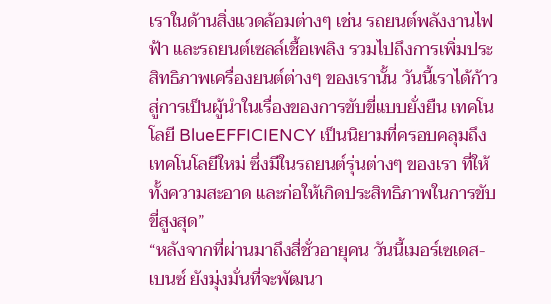เราในด้านสิ่งแวดล้อมต่างๆ เช่น รถยนต์พลังงานไฟฟ้า และรถยนต์เซลล์เชื้อเพลิง รวมไปถึงการเพิ่มประสิทธิภาพเครื่องยนต์ต่างๆ ของเรานั้น วันนี้เราได้ก้าวสู่การเป็นผู้นำในเรื่องของการขับขี่แบบยั่งยืน เทคโนโลยี BlueEFFICIENCY เป็นนิยามที่ครอบคลุมถึงเทคโนโลยีใหม่ ซึ่งมีในรถยนต์รุ่นต่างๆ ของเรา ที่ให้ทั้งความสะอาด และก่อให้เกิดประสิทธิภาพในการขับขี่สูงสุด”
“หลังจากที่ผ่านมาถึงสี่ชั่วอายุคน วันนี้เมอร์เซเดส-เบนซ์ ยังมุ่งมั่นที่จะพัฒนา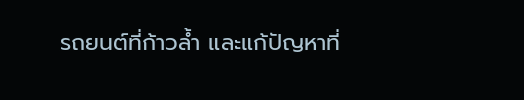รถยนต์ที่ก้าวล้ำ และแก้ปัญหาที่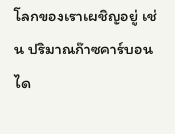โลกของเราเผชิญอยู่ เช่น ปริมาณก๊าซคาร์บอนได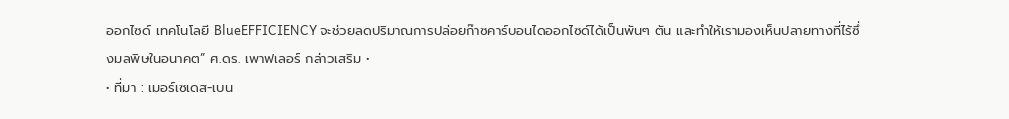ออกไซด์ เทคโนโลยี BlueEFFICIENCY จะช่วยลดปริมาณการปล่อยก๊าซคาร์บอนไดออกไซด์ได้เป็นพันๆ ตัน และทำให้เรามองเห็นปลายทางที่ไร้ซึ่งมลพิษในอนาคต” ศ.ดร. เพาฟเลอร์ กล่าวเสริม •
• ที่มา : เมอร์เซเดส-เบน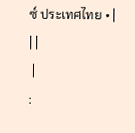ซ์ ประเทศไทย • |
| |
 |
: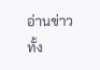อ่านข่าวทั้ง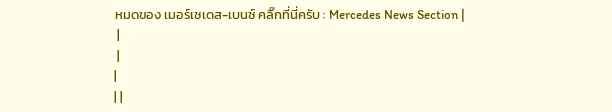หมดของ เมอร์เซเดส-เบนซ์ คลิ๊กที่นี่ครับ : Mercedes News Section |
 |
 |
|
| |